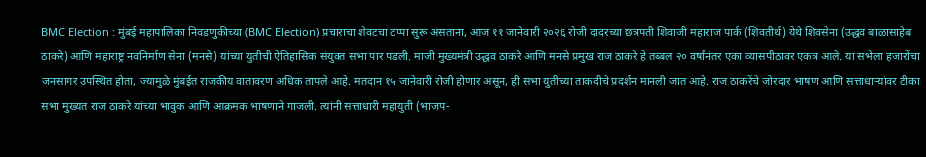BMC Election : मुंबई महापालिका निवडणुकीच्या (BMC Election) प्रचाराचा शेवटचा टप्पा सुरू असताना, आज ११ जानेवारी २०२६ रोजी दादरच्या छत्रपती शिवाजी महाराज पार्क (शिवतीर्थ) येथे शिवसेना (उद्धव बाळासाहेब ठाकरे) आणि महाराष्ट्र नवनिर्माण सेना (मनसे) यांच्या युतीची ऐतिहासिक संयुक्त सभा पार पडली. माजी मुख्यमंत्री उद्धव ठाकरे आणि मनसे प्रमुख राज ठाकरे हे तब्बल २० वर्षांनंतर एका व्यासपीठावर एकत्र आले. या सभेला हजारोंचा जनसागर उपस्थित होता, ज्यामुळे मुंबईत राजकीय वातावरण अधिक तापले आहे. मतदान १५ जानेवारी रोजी होणार असून, ही सभा युतीच्या ताकदीचे प्रदर्शन मानली जात आहे. राज ठाकरेंचे जोरदार भाषण आणि सत्ताधाऱ्यांवर टीका सभा मुख्यत राज ठाकरे यांच्या भावुक आणि आक्रमक भाषणाने गाजली. त्यांनी सत्ताधारी महायुती (भाजप-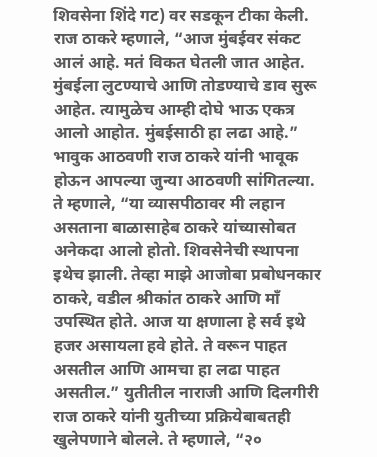शिवसेना शिंदे गट) वर सडकून टीका केली. राज ठाकरे म्हणाले, “आज मुंबईवर संकट आलं आहे. मतं विकत घेतली जात आहेत. मुंबईला लुटण्याचे आणि तोडण्याचे डाव सुरू आहेत. त्यामुळेच आम्ही दोघे भाऊ एकत्र आलो आहोत. मुंबईसाठी हा लढा आहे.” भावुक आठवणी राज ठाकरे यांनी भावूक होऊन आपल्या जुन्या आठवणी सांगितल्या. ते म्हणाले, “या व्यासपीठावर मी लहान असताना बाळासाहेब ठाकरे यांच्यासोबत अनेकदा आलो होतो. शिवसेनेची स्थापना इथेच झाली. तेव्हा माझे आजोबा प्रबोधनकार ठाकरे, वडील श्रीकांत ठाकरे आणि माँ उपस्थित होते. आज या क्षणाला हे सर्व इथे हजर असायला हवे होते. ते वरून पाहत असतील आणि आमचा हा लढा पाहत असतील.” युतीतील नाराजी आणि दिलगीरी राज ठाकरे यांनी युतीच्या प्रक्रियेबाबतही खुलेपणाने बोलले. ते म्हणाले, “२०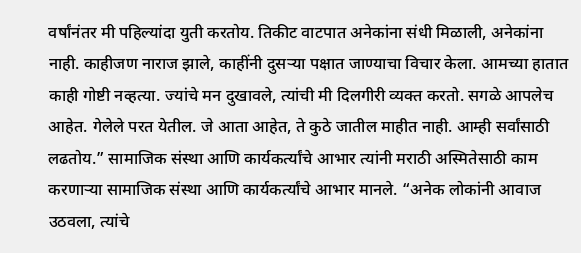वर्षांनंतर मी पहिल्यांदा युती करतोय. तिकीट वाटपात अनेकांना संधी मिळाली, अनेकांना नाही. काहीजण नाराज झाले, काहींनी दुसऱ्या पक्षात जाण्याचा विचार केला. आमच्या हातात काही गोष्टी नव्हत्या. ज्यांचे मन दुखावले, त्यांची मी दिलगीरी व्यक्त करतो. सगळे आपलेच आहेत. गेलेले परत येतील. जे आता आहेत, ते कुठे जातील माहीत नाही. आम्ही सर्वांसाठी लढतोय.” सामाजिक संस्था आणि कार्यकर्त्यांचे आभार त्यांनी मराठी अस्मितेसाठी काम करणाऱ्या सामाजिक संस्था आणि कार्यकर्त्यांचे आभार मानले. “अनेक लोकांनी आवाज उठवला, त्यांचे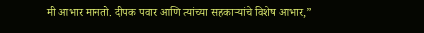मी आभार मानतो. दीपक पवार आणि त्यांच्या सहकाऱ्यांचे विशेष आभार,”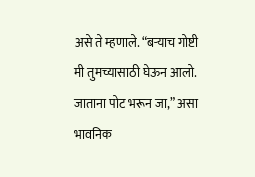असे ते म्हणाले. “बऱ्याच गोष्टी मी तुमच्यासाठी घेऊन आलो. जाताना पोट भरून जा,” असा भावनिक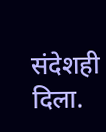संदेशही दिला.